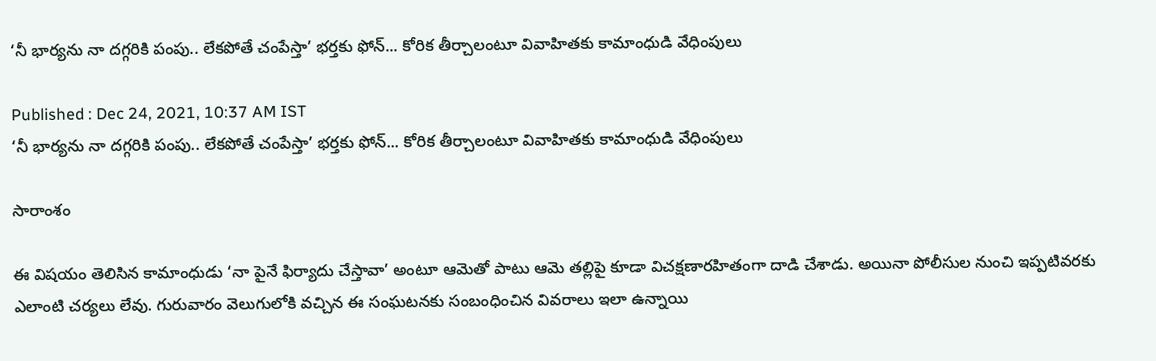‘నీ భార్యను నా దగ్గరికి పంపు.. లేకపోతే చంపేస్తా’ భర్తకు ఫోన్... కోరిక తీర్చాలంటూ వివాహితకు కామాంధుడి వేధింపులు

Published : Dec 24, 2021, 10:37 AM IST
‘నీ భార్యను నా దగ్గరికి పంపు.. లేకపోతే చంపేస్తా’ భర్తకు ఫోన్... కోరిక తీర్చాలంటూ వివాహితకు కామాంధుడి వేధింపులు

సారాంశం

ఈ విషయం తెలిసిన కామాంధుడు ‘నా పైనే ఫిర్యాదు చేస్తావా’ అంటూ ఆమెతో పాటు ఆమె తల్లిపై కూడా విచక్షణారహితంగా దాడి చేశాడు. అయినా పోలీసుల నుంచి ఇప్పటివరకు ఎలాంటి చర్యలు లేవు. గురువారం వెలుగులోకి వచ్చిన ఈ సంఘటనకు సంబంధించిన వివరాలు ఇలా ఉన్నాయి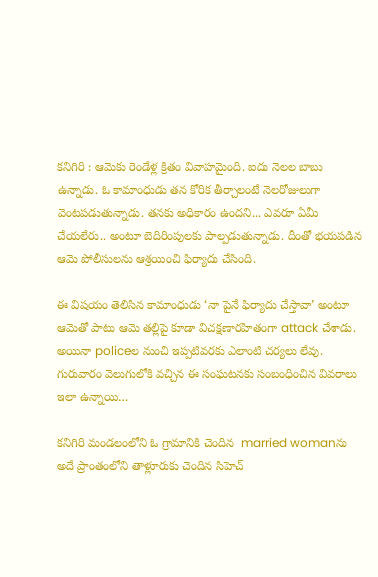కనిగిరి : ఆమెకు రెండేళ్ల క్రితం వివాహమైంది. ఐదు నెలల బాబు ఉన్నాడు. ఓ కామాంధుడు తన కోరిక తీర్చాలంటే నెలరోజులుగా వెంటపడుతున్నాడు. తనకు అధికారం ఉందని... ఎవరూ ఏమీ చేయలేరు.. అంటూ బెదిరింపులకు పాల్పడుతున్నాడు. దీంతో భయపడిన ఆమె పోలీసులను ఆశ్రయించి ఫిర్యాదు చేసింది.

ఈ విషయం తెలిసిన కామాంధుడు ‘నా పైనే ఫిర్యాదు చేస్తావా’ అంటూ ఆమెతో పాటు ఆమె తల్లిపై కూడా విచక్షణారహితంగా attack చేశాడు. అయినా policeల నుంచి ఇప్పటివరకు ఎలాంటి చర్యలు లేవు. గురువారం వెలుగులోకి వచ్చిన ఈ సంఘటనకు సంబంధించిన వివరాలు ఇలా ఉన్నాయి…

కనిగిరి మండలంలోని ఓ గ్రామానికి చెందిన  married womanను అదే ప్రాంతంలోని తాళ్లూరుకు చెందిన సిహెచ్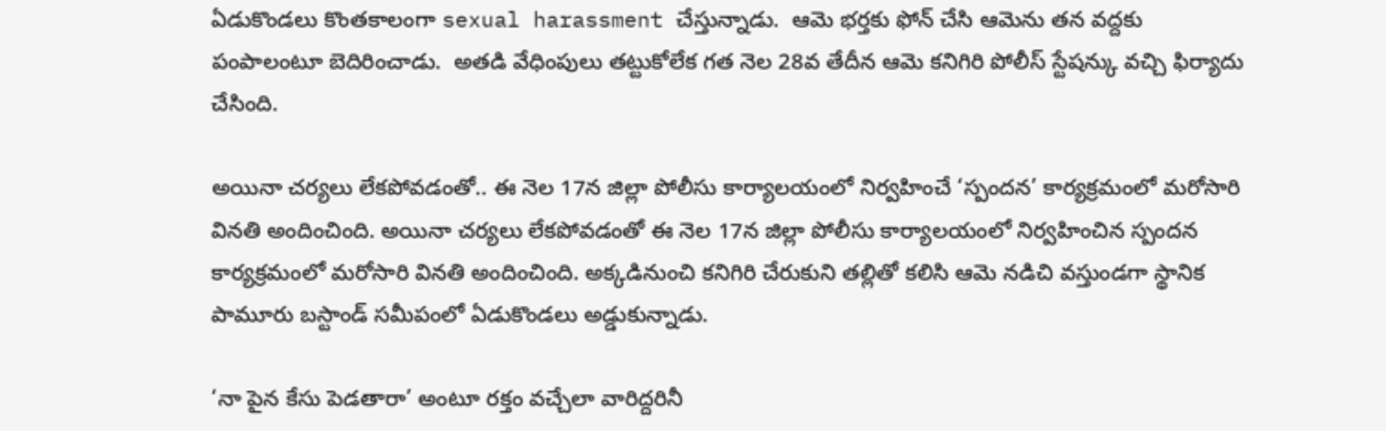ఏడుకొండలు కొంతకాలంగా sexual harassment చేస్తున్నాడు.  ఆమె భర్తకు ఫోన్ చేసి ఆమెను తన వద్దకు పంపాలంటూ బెదిరించాడు.  అతడి వేధింపులు తట్టుకోలేక గత నెల 28వ తేదీన ఆమె కనిగిరి పోలీస్ స్టేషన్కు వచ్చి ఫిర్యాదు చేసింది.

అయినా చర్యలు లేకపోవడంతో.. ఈ నెల 17న జిల్లా పోలీసు కార్యాలయంలో నిర్వహించే ‘స్పందన’ కార్యక్రమంలో మరోసారి వినతి అందించింది. అయినా చర్యలు లేకపోవడంతో ఈ నెల 17న జిల్లా పోలీసు కార్యాలయంలో నిర్వహించిన స్పందన కార్యక్రమంలో మరోసారి వినతి అందించింది. అక్కడినుంచి కనిగిరి చేరుకుని తల్లితో కలిసి ఆమె నడిచి వస్తుండగా స్థానిక పామూరు బస్టాండ్ సమీపంలో ఏడుకొండలు అడ్డుకున్నాడు.

‘నా పైన కేసు పెడతారా’ అంటూ రక్తం వచ్చేలా వారిద్దరినీ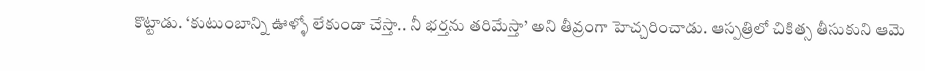కొట్టాడు. ‘కుటుంబాన్ని ఊళ్ళో లేకుండా చేస్తా.. నీ భర్తను తరిమేస్తా’ అని తీవ్రంగా హెచ్చరించాడు. ఆస్పత్రిలో చికిత్స తీసుకుని ఆమె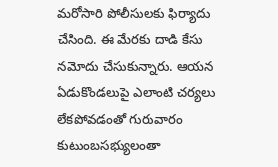మరోసారి పోలీసులకు ఫిర్యాదు చేసింది. ఈ మేరకు దాడి కేసు నమోదు చేసుకున్నారు. ఆయన ఏడుకొండలుపై ఎలాంటి చర్యలు లేకపోవడంతో గురువారం కుటుంబసభ్యులంతా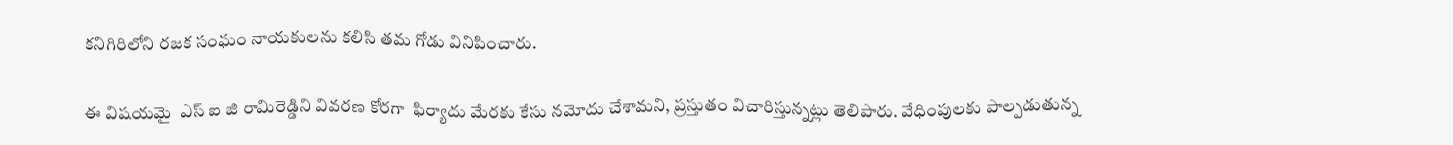కనిగిరిలోని రజక సంఘం నాయకులను కలిసి తమ గోడు వినిపించారు.

ఈ విషయమై  ఎస్ ఐ జి రామిరెడ్డిని వివరణ కోరగా  ఫిర్యాదు మేరకు కేసు నమోదు చేశామని, ప్రస్తుతం విచారిస్తున్నట్లు తెలిపారు. వేధింపులకు పాల్పడుతున్న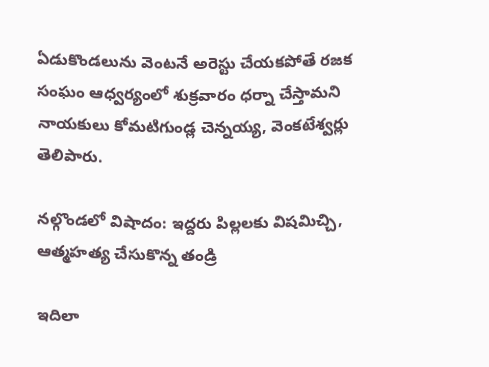ఏడుకొండలును వెంటనే అరెస్టు చేయకపోతే రజక సంఘం ఆధ్వర్యంలో శుక్రవారం ధర్నా చేస్తామని నాయకులు కోమటిగుండ్ల చెన్నయ్య, వెంకటేశ్వర్లు తెలిపారు.

నల్గొండలో విషాదం: ఇద్దరు పిల్లలకు విషమిచ్చి, ఆత్మహత్య చేసుకొన్న తండ్రి

ఇదిలా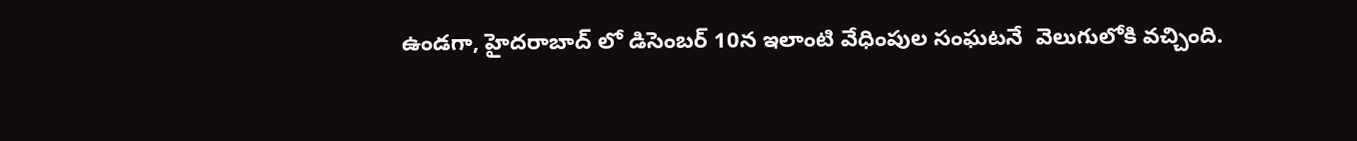ఉండగా, హైదరాబాద్ లో డిసెంబర్ 10న ఇలాంటి వేధింపుల సంఘటనే  వెలుగులోకి వచ్చింది.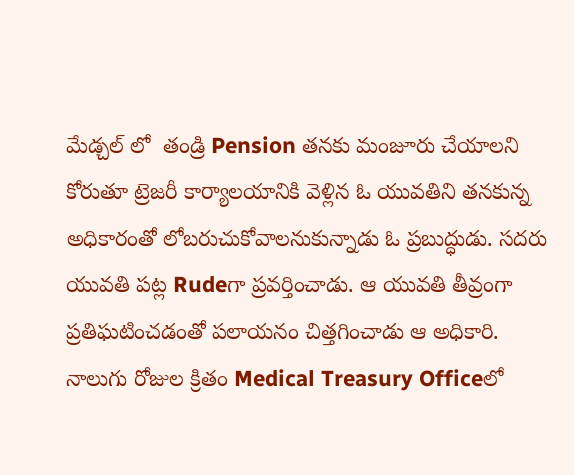మేడ్చల్ లో  తండ్రి Pension తనకు మంజూరు చేయాలని కోరుతూ ట్రెజరీ కార్యాలయానికి వెళ్లిన ఓ యువతిని తనకున్న అధికారంతో లోబరుచుకోవాలనుకున్నాడు ఓ ప్రబుద్ధుడు. సదరు యువతి పట్ల Rudeగా ప్రవర్తించాడు. ఆ యువతి తీవ్రంగా ప్రతిఘటించడంతో పలాయనం చిత్తగించాడు ఆ అధికారి. నాలుగు రోజుల క్రితం Medical Treasury Officeలో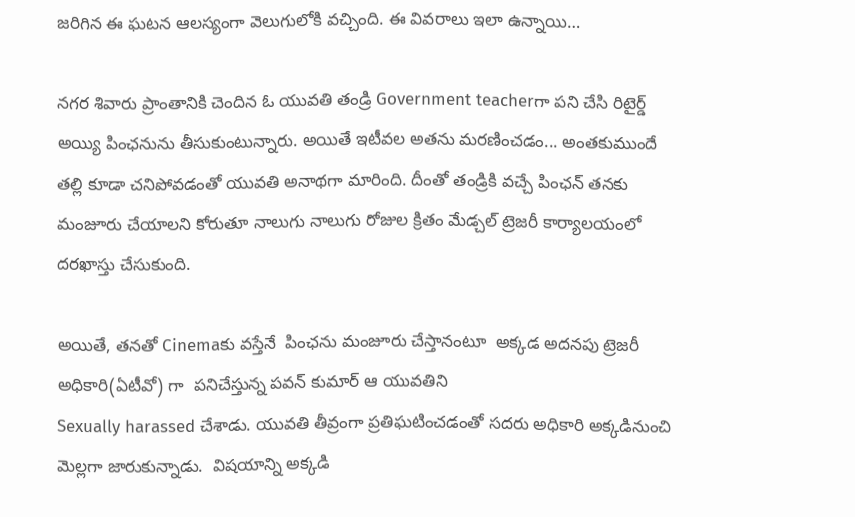జరిగిన ఈ ఘటన ఆలస్యంగా వెలుగులోకి వచ్చింది. ఈ వివరాలు ఇలా ఉన్నాయి…

నగర శివారు ప్రాంతానికి చెందిన ఓ యువతి తండ్రి Government teacherగా పని చేసి రిటైర్డ్‌ అయ్యి పింఛనును తీసుకుంటున్నారు. అయితే ఇటీవల అతను మరణించడం... అంతకుముందే తల్లి కూడా చనిపోవడంతో యువతి అనాథగా మారింది. దీంతో తండ్రికి వచ్చే పింఛన్ తనకు మంజూరు చేయాలని కోరుతూ నాలుగు నాలుగు రోజుల క్రితం మేడ్చల్ ట్రెజరీ కార్యాలయంలో దరఖాస్తు చేసుకుంది.

అయితే, తనతో Cinemaకు వస్తేనే  పింఛను మంజూరు చేస్తానంటూ  అక్కడ అదనపు ట్రెజరీ అధికారి(ఏటీవో) గా  పనిచేస్తున్న పవన్ కుమార్ ఆ యువతిని
Sexually harassed చేశాడు. యువతి తీవ్రంగా ప్రతిఘటించడంతో సదరు అధికారి అక్కడినుంచి మెల్లగా జారుకున్నాడు.  విషయాన్ని అక్కడి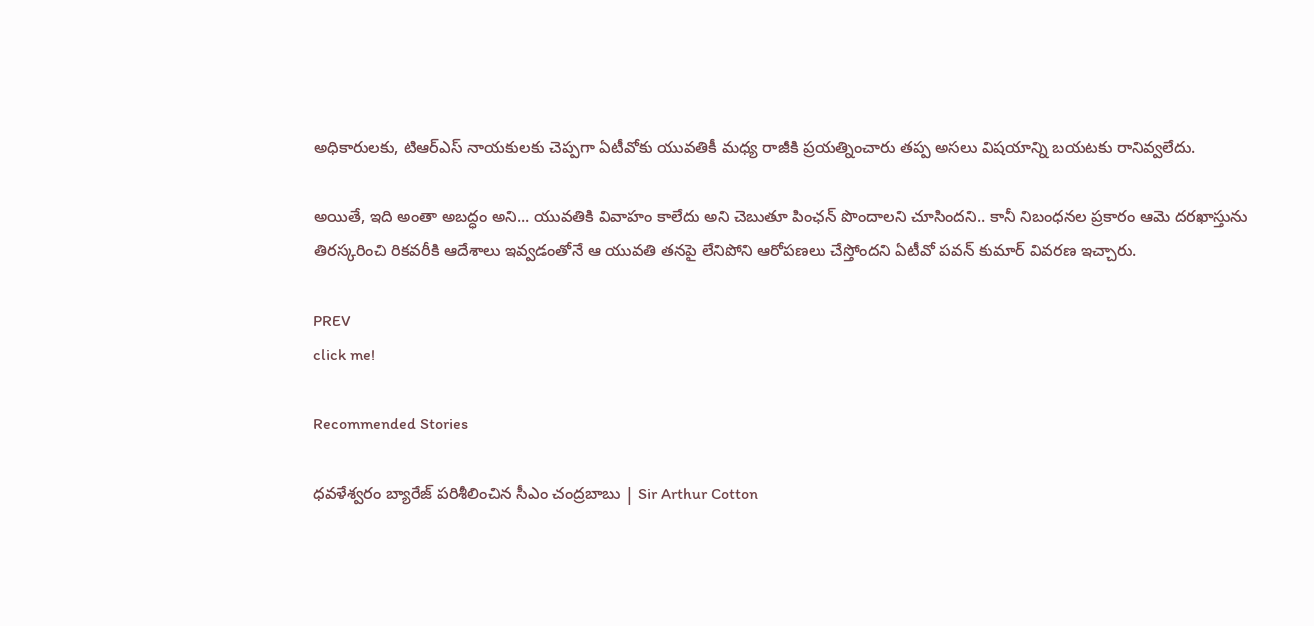అధికారులకు, టిఆర్ఎస్ నాయకులకు చెప్పగా ఏటీవోకు యువతికీ మధ్య రాజీకి ప్రయత్నించారు తప్ప అసలు విషయాన్ని బయటకు రానివ్వలేదు.

అయితే, ఇది అంతా అబద్ధం అని... యువతికి వివాహం కాలేదు అని చెబుతూ పింఛన్ పొందాలని చూసిందని.. కానీ నిబంధనల ప్రకారం ఆమె దరఖాస్తును తిరస్కరించి రికవరీకి ఆదేశాలు ఇవ్వడంతోనే ఆ యువతి తనపై లేనిపోని ఆరోపణలు చేస్తోందని ఏటీవో పవన్ కుమార్ వివరణ ఇచ్చారు.

PREV
click me!

Recommended Stories

ధవళేశ్వరం బ్యారేజ్ పరిశీలించిన సీఎం చంద్రబాబు | Sir Arthur Cotton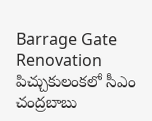Barrage Gate Renovation
పిచ్చుకులంకలో సీఎం చంద్రబాబు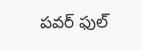పవర్ ఫుల్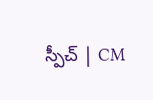స్పీచ్ | CM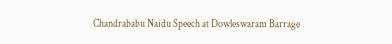Chandrababu Naidu Speech at Dowleswaram Barrage